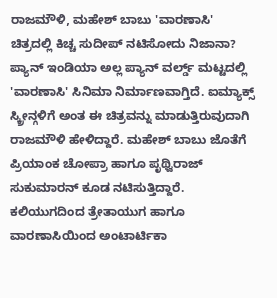ರಾಜಮೌಳಿ, ಮಹೇಶ್ ಬಾಬು 'ವಾರಣಾಸಿ' ಚಿತ್ರದಲ್ಲಿ ಕಿಚ್ಚ ಸುದೀಪ್ ನಟಿಸೋದು ನಿಜಾನಾ?
ಪ್ಯಾನ್ ಇಂಡಿಯಾ ಅಲ್ಲ ಪ್ಯಾನ್ ವರ್ಲ್ಡ್ ಮಟ್ಟದಲ್ಲಿ 'ವಾರಣಾಸಿ' ಸಿನಿಮಾ ನಿರ್ಮಾಣವಾಗ್ತಿದೆ. ಐಮ್ಯಾಕ್ಸ್ ಸ್ಕ್ರೀನ್ಗಳಿಗೆ ಅಂತ ಈ ಚಿತ್ರವನ್ನು ಮಾಡುತ್ತಿರುವುದಾಗಿ ರಾಜಮೌಳಿ ಹೇಳಿದ್ದಾರೆ. ಮಹೇಶ್ ಬಾಬು ಜೊತೆಗೆ ಪ್ರಿಯಾಂಕ ಚೋಪ್ರಾ ಹಾಗೂ ಪೃಥ್ವಿರಾಜ್ ಸುಕುಮಾರನ್ ಕೂಡ ನಟಿಸುತ್ತಿದ್ದಾರೆ.
ಕಲಿಯುಗದಿಂದ ತ್ರೇತಾಯುಗ ಹಾಗೂ ವಾರಣಾಸಿಯಿಂದ ಅಂಟಾರ್ಟಿಕಾ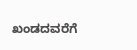ಖಂಡದವರೆಗೆ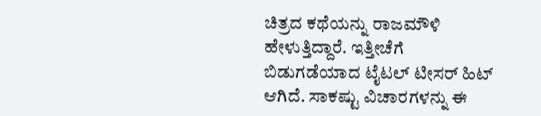ಚಿತ್ರದ ಕಥೆಯನ್ನು ರಾಜಮೌಳಿ ಹೇಳುತ್ತಿದ್ದಾರೆ. ಇತ್ತೀಚೆಗೆ ಬಿಡುಗಡೆಯಾದ ಟೈಟಲ್ ಟೀಸರ್ ಹಿಟ್ ಆಗಿದೆ. ಸಾಕಷ್ಟು ವಿಚಾರಗಳನ್ನು ಈ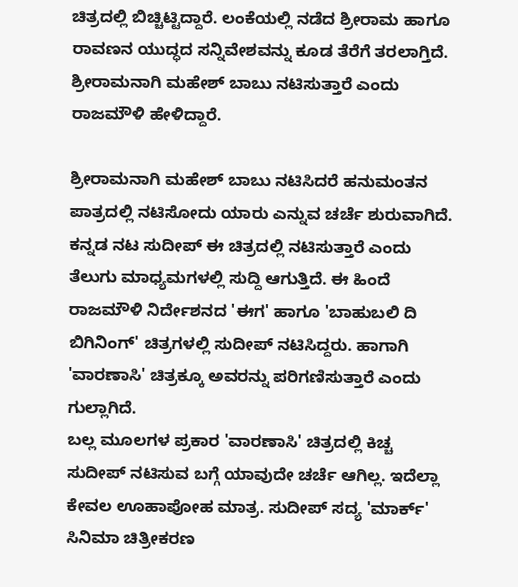ಚಿತ್ರದಲ್ಲಿ ಬಿಚ್ಚಿಟ್ಟಿದ್ದಾರೆ. ಲಂಕೆಯಲ್ಲಿ ನಡೆದ ಶ್ರೀರಾಮ ಹಾಗೂ ರಾವಣನ ಯುದ್ಧದ ಸನ್ನಿವೇಶವನ್ನು ಕೂಡ ತೆರೆಗೆ ತರಲಾಗ್ತಿದೆ. ಶ್ರೀರಾಮನಾಗಿ ಮಹೇಶ್ ಬಾಬು ನಟಿಸುತ್ತಾರೆ ಎಂದು ರಾಜಮೌಳಿ ಹೇಳಿದ್ದಾರೆ.

ಶ್ರೀರಾಮನಾಗಿ ಮಹೇಶ್ ಬಾಬು ನಟಿಸಿದರೆ ಹನುಮಂತನ ಪಾತ್ರದಲ್ಲಿ ನಟಿಸೋದು ಯಾರು ಎನ್ನುವ ಚರ್ಚೆ ಶುರುವಾಗಿದೆ. ಕನ್ನಡ ನಟ ಸುದೀಪ್ ಈ ಚಿತ್ರದಲ್ಲಿ ನಟಿಸುತ್ತಾರೆ ಎಂದು ತೆಲುಗು ಮಾಧ್ಯಮಗಳಲ್ಲಿ ಸುದ್ದಿ ಆಗುತ್ತಿದೆ. ಈ ಹಿಂದೆ ರಾಜಮೌಳಿ ನಿರ್ದೇಶನದ 'ಈಗ' ಹಾಗೂ 'ಬಾಹುಬಲಿ ದಿ ಬಿಗಿನಿಂಗ್' ಚಿತ್ರಗಳಲ್ಲಿ ಸುದೀಪ್ ನಟಿಸಿದ್ದರು. ಹಾಗಾಗಿ 'ವಾರಣಾಸಿ' ಚಿತ್ರಕ್ಕೂ ಅವರನ್ನು ಪರಿಗಣಿಸುತ್ತಾರೆ ಎಂದು ಗುಲ್ಲಾಗಿದೆ.
ಬಲ್ಲ ಮೂಲಗಳ ಪ್ರಕಾರ 'ವಾರಣಾಸಿ' ಚಿತ್ರದಲ್ಲಿ ಕಿಚ್ಚ ಸುದೀಪ್ ನಟಿಸುವ ಬಗ್ಗೆ ಯಾವುದೇ ಚರ್ಚೆ ಆಗಿಲ್ಲ. ಇದೆಲ್ಲಾ ಕೇವಲ ಊಹಾಪೋಹ ಮಾತ್ರ. ಸುದೀಪ್ ಸದ್ಯ 'ಮಾರ್ಕ್' ಸಿನಿಮಾ ಚಿತ್ರೀಕರಣ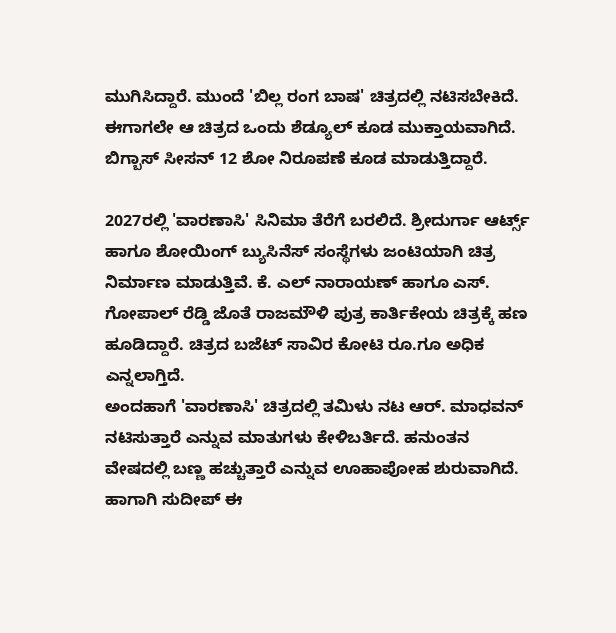ಮುಗಿಸಿದ್ದಾರೆ. ಮುಂದೆ 'ಬಿಲ್ಲ ರಂಗ ಬಾಷ' ಚಿತ್ರದಲ್ಲಿ ನಟಿಸಬೇಕಿದೆ. ಈಗಾಗಲೇ ಆ ಚಿತ್ರದ ಒಂದು ಶೆಡ್ಯೂಲ್ ಕೂಡ ಮುಕ್ತಾಯವಾಗಿದೆ. ಬಿಗ್ಬಾಸ್ ಸೀಸನ್ 12 ಶೋ ನಿರೂಪಣೆ ಕೂಡ ಮಾಡುತ್ತಿದ್ದಾರೆ.

2027ರಲ್ಲಿ 'ವಾರಣಾಸಿ' ಸಿನಿಮಾ ತೆರೆಗೆ ಬರಲಿದೆ. ಶ್ರೀದುರ್ಗಾ ಆರ್ಟ್ಸ್ ಹಾಗೂ ಶೋಯಿಂಗ್ ಬ್ಯುಸಿನೆಸ್ ಸಂಸ್ಥೆಗಳು ಜಂಟಿಯಾಗಿ ಚಿತ್ರ ನಿರ್ಮಾಣ ಮಾಡುತ್ತಿವೆ. ಕೆ. ಎಲ್ ನಾರಾಯಣ್ ಹಾಗೂ ಎಸ್. ಗೋಪಾಲ್ ರೆಡ್ಡಿ ಜೊತೆ ರಾಜಮೌಳಿ ಪುತ್ರ ಕಾರ್ತಿಕೇಯ ಚಿತ್ರಕ್ಕೆ ಹಣ ಹೂಡಿದ್ದಾರೆ. ಚಿತ್ರದ ಬಜೆಟ್ ಸಾವಿರ ಕೋಟಿ ರೂ.ಗೂ ಅಧಿಕ ಎನ್ನಲಾಗ್ತಿದೆ.
ಅಂದಹಾಗೆ 'ವಾರಣಾಸಿ' ಚಿತ್ರದಲ್ಲಿ ತಮಿಳು ನಟ ಆರ್. ಮಾಧವನ್ ನಟಿಸುತ್ತಾರೆ ಎನ್ನುವ ಮಾತುಗಳು ಕೇಳಿಬರ್ತಿದೆ. ಹನುಂತನ ವೇಷದಲ್ಲಿ ಬಣ್ಣ ಹಚ್ಚುತ್ತಾರೆ ಎನ್ನುವ ಊಹಾಪೋಹ ಶುರುವಾಗಿದೆ. ಹಾಗಾಗಿ ಸುದೀಪ್ ಈ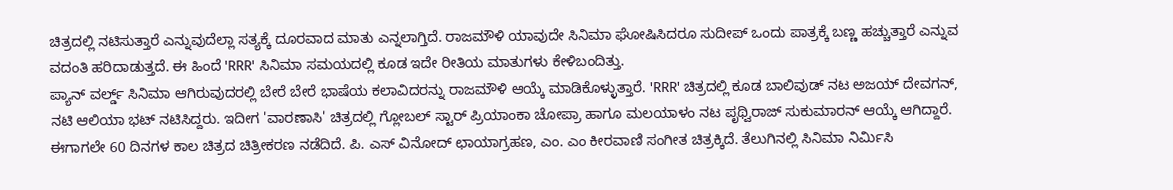ಚಿತ್ರದಲ್ಲಿ ನಟಿಸುತ್ತಾರೆ ಎನ್ನುವುದೆಲ್ಲಾ ಸತ್ಯಕ್ಕೆ ದೂರವಾದ ಮಾತು ಎನ್ನಲಾಗ್ತಿದೆ. ರಾಜಮೌಳಿ ಯಾವುದೇ ಸಿನಿಮಾ ಘೋಷಿಸಿದರೂ ಸುದೀಪ್ ಒಂದು ಪಾತ್ರಕ್ಕೆ ಬಣ್ಣ ಹಚ್ಚುತ್ತಾರೆ ಎನ್ನುವ ವದಂತಿ ಹರಿದಾಡುತ್ತದೆ. ಈ ಹಿಂದೆ 'RRR' ಸಿನಿಮಾ ಸಮಯದಲ್ಲಿ ಕೂಡ ಇದೇ ರೀತಿಯ ಮಾತುಗಳು ಕೇಳಿಬಂದಿತ್ತು.
ಪ್ಯಾನ್ ವರ್ಲ್ಡ್ ಸಿನಿಮಾ ಆಗಿರುವುದರಲ್ಲಿ ಬೇರೆ ಬೇರೆ ಭಾಷೆಯ ಕಲಾವಿದರನ್ನು ರಾಜಮೌಳಿ ಆಯ್ಕೆ ಮಾಡಿಕೊಳ್ಳುತ್ತಾರೆ. 'RRR' ಚಿತ್ರದಲ್ಲಿ ಕೂಡ ಬಾಲಿವುಡ್ ನಟ ಅಜಯ್ ದೇವಗನ್, ನಟಿ ಆಲಿಯಾ ಭಟ್ ನಟಿಸಿದ್ದರು. ಇದೀಗ 'ವಾರಣಾಸಿ' ಚಿತ್ರದಲ್ಲಿ ಗ್ಲೋಬಲ್ ಸ್ಟಾರ್ ಪ್ರಿಯಾಂಕಾ ಚೋಪ್ರಾ ಹಾಗೂ ಮಲಯಾಳಂ ನಟ ಪೃಥ್ವಿರಾಜ್ ಸುಕುಮಾರನ್ ಆಯ್ಕೆ ಆಗಿದ್ದಾರೆ.
ಈಗಾಗಲೇ 60 ದಿನಗಳ ಕಾಲ ಚಿತ್ರದ ಚಿತ್ರೀಕರಣ ನಡೆದಿದೆ. ಪಿ. ಎಸ್ ವಿನೋದ್ ಛಾಯಾಗ್ರಹಣ, ಎಂ. ಎಂ ಕೀರವಾಣಿ ಸಂಗೀತ ಚಿತ್ರಕ್ಕಿದೆ. ತೆಲುಗಿನಲ್ಲಿ ಸಿನಿಮಾ ನಿರ್ಮಿಸಿ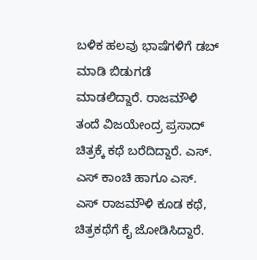ಬಳಿಕ ಹಲವು ಭಾಷೆಗಳಿಗೆ ಡಬ್ ಮಾಡಿ ಬಿಡುಗಡೆ ಮಾಡಲಿದ್ದಾರೆ. ರಾಜಮೌಳಿ ತಂದೆ ವಿಜಯೇಂದ್ರ ಪ್ರಸಾದ್ ಚಿತ್ರಕ್ಕೆ ಕಥೆ ಬರೆದಿದ್ದಾರೆ. ಎಸ್. ಎಸ್ ಕಾಂಚಿ ಹಾಗೂ ಎಸ್. ಎಸ್ ರಾಜಮೌಳಿ ಕೂಡ ಕಥೆ, ಚಿತ್ರಕಥೆಗೆ ಕೈ ಜೋಡಿಸಿದ್ದಾರೆ.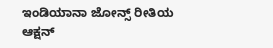ಇಂಡಿಯಾನಾ ಜೋನ್ಸ್ ರೀತಿಯ ಆಕ್ಷನ್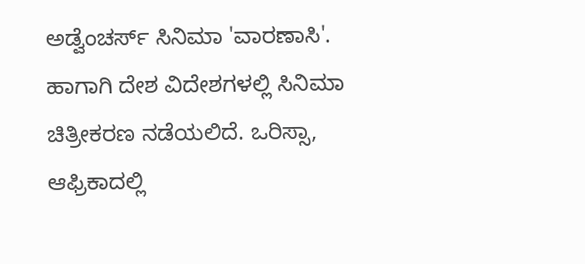ಅಡ್ವೆಂಚರ್ಸ್ ಸಿನಿಮಾ 'ವಾರಣಾಸಿ'. ಹಾಗಾಗಿ ದೇಶ ವಿದೇಶಗಳಲ್ಲಿ ಸಿನಿಮಾ ಚಿತ್ರೀಕರಣ ನಡೆಯಲಿದೆ. ಒರಿಸ್ಸಾ, ಆಫ್ರಿಕಾದಲ್ಲಿ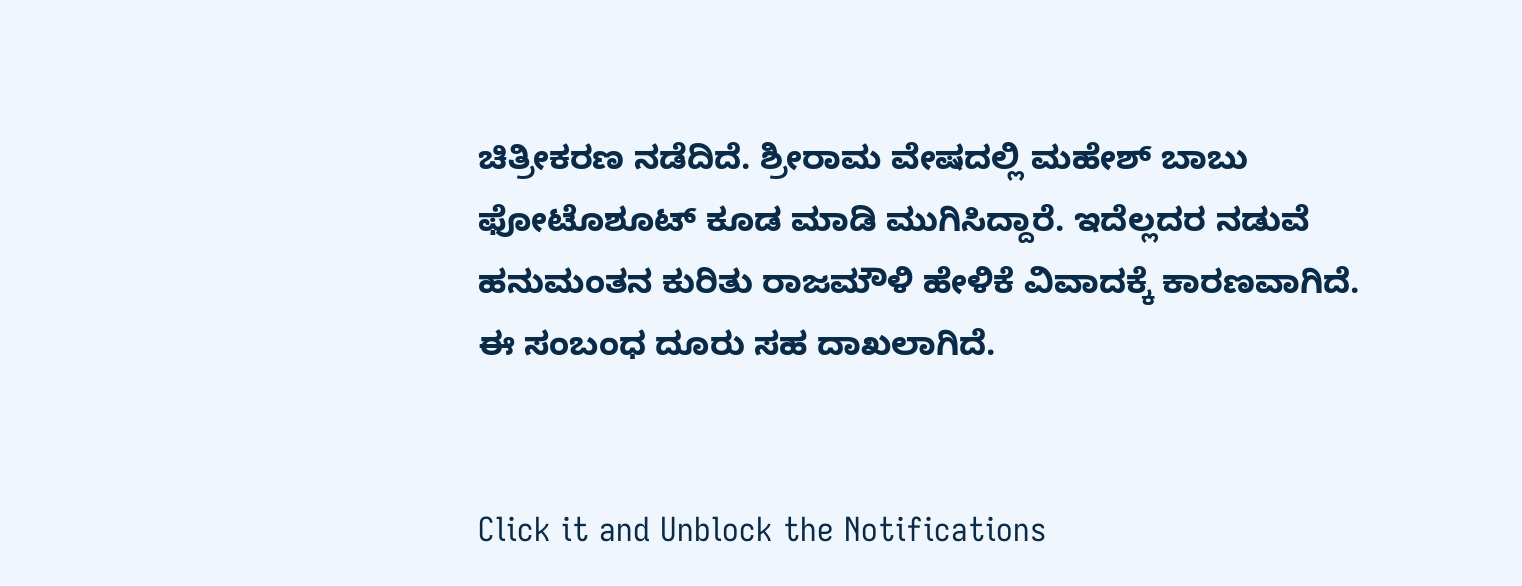ಚಿತ್ರೀಕರಣ ನಡೆದಿದೆ. ಶ್ರೀರಾಮ ವೇಷದಲ್ಲಿ ಮಹೇಶ್ ಬಾಬು ಫೋಟೊಶೂಟ್ ಕೂಡ ಮಾಡಿ ಮುಗಿಸಿದ್ದಾರೆ. ಇದೆಲ್ಲದರ ನಡುವೆ ಹನುಮಂತನ ಕುರಿತು ರಾಜಮೌಳಿ ಹೇಳಿಕೆ ವಿವಾದಕ್ಕೆ ಕಾರಣವಾಗಿದೆ. ಈ ಸಂಬಂಧ ದೂರು ಸಹ ದಾಖಲಾಗಿದೆ.


Click it and Unblock the Notifications